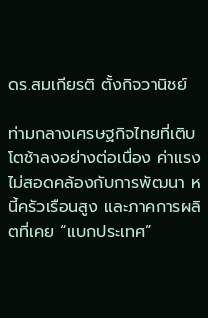ดร.สมเกียรติ ตั้งกิจวานิชย์

ท่ามกลางเศรษฐกิจไทยที่เติบโตช้าลงอย่างต่อเนื่อง ค่าแรงไม่สอดคล้องกับการพัฒนา หนี้ครัวเรือนสูง และภาคการผลิตที่เคย “แบกประเทศ”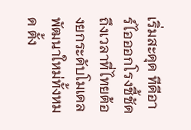เริ่มสะดุด ทีดีอาร์ไอออกโรงชี้ชัด ถึงเวลาที่ไทยต้องยกระดับโมเดลพัฒนาใหม่ทั้งหมด ตั้ง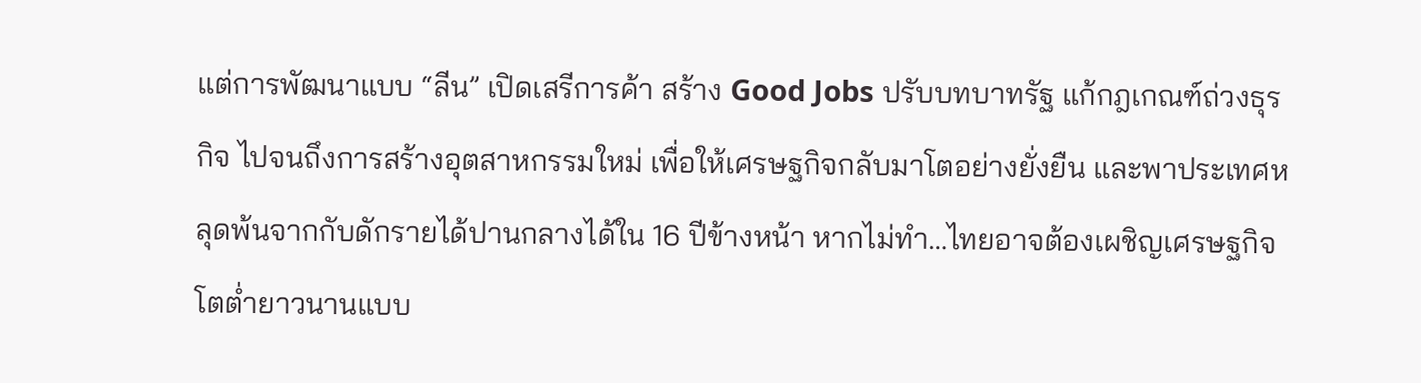แต่การพัฒนาแบบ “ลีน” เปิดเสรีการค้า สร้าง Good Jobs ปรับบทบาทรัฐ แก้กฎเกณฑ์ถ่วงธุรกิจ ไปจนถึงการสร้างอุตสาหกรรมใหม่ เพื่อให้เศรษฐกิจกลับมาโตอย่างยั่งยืน และพาประเทศหลุดพ้นจากกับดักรายได้ปานกลางได้ใน 16 ปีข้างหน้า หากไม่ทำ…ไทยอาจต้องเผชิญเศรษฐกิจโตต่ำยาวนานแบบ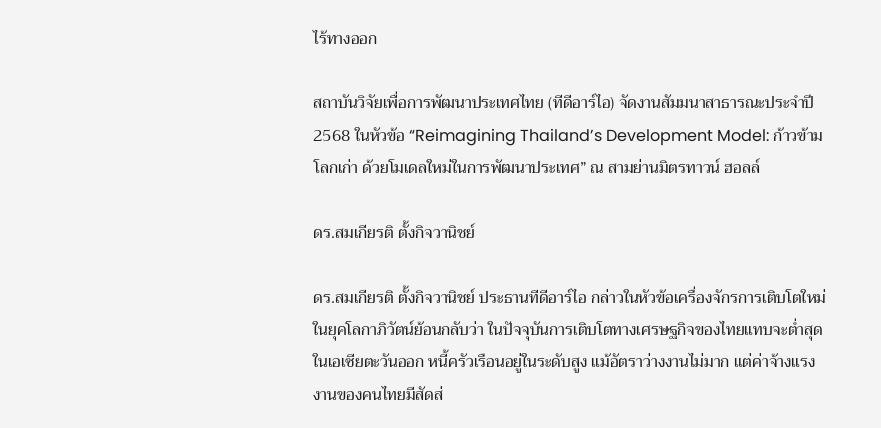ไร้ทางออก

สถาบันวิจัยเพื่อการพัฒนาประเทศไทย (ทีดีอาร์ไอ) จัดงานสัมมนาสาธารณะประจำปี 2568 ในหัวข้อ “Reimagining Thailand’s Development Model: ก้าวข้ามโลกเก่า ด้วยโมเดลใหม่ในการพัฒนาประเทศ” ณ สามย่านมิตรทาวน์ ฮอลล์

ดร.สมเกียรติ ตั้งกิจวานิชย์

ดร.สมเกียรติ ตั้งกิจวานิชย์ ประธานทีดีอาร์ไอ กล่าวในหัวข้อเครื่องจักรการเติบโตใหม่ในยุคโลกาภิวัตน์ย้อนกลับว่า ในปัจจุบันการเติบโตทางเศรษฐกิจของไทยแทบจะต่ำสุดในเอเซียตะวันออก หนี้ครัวเรือนอยู่ในระดับสูง แม้อัตราว่างงานไม่มาก แต่ค่าจ้างแรงงานของคนไทยมีสัดส่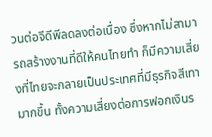วนต่อจีดีพีลดลงต่อเนื่อง ซึ่งหากไม่สามารถสร้างงานที่ดีให้คนไทยทำ ก็มีความเสี่ยงที่ไทยจะกลายเป็นประเทศที่มีธุรกิจสีเทามากขึ้น ทั้งความเสี่ยงต่อการฟอกเงินร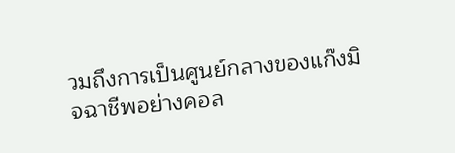วมถึงการเป็นศูนย์กลางของแก๊งมิจฉาชีพอย่างคอล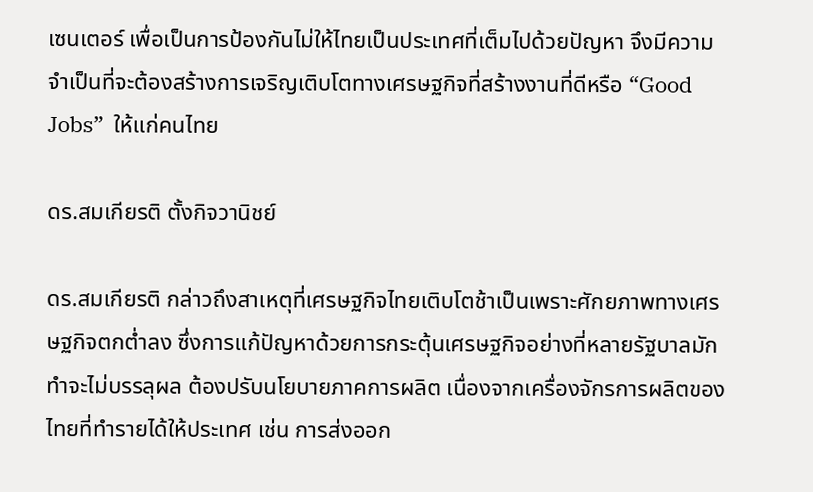เซนเตอร์ เพื่อเป็นการป้องกันไม่ให้ไทยเป็นประเทศที่เต็มไปด้วยปัญหา จึงมีความจำเป็นที่จะต้องสร้างการเจริญเติบโตทางเศรษฐกิจที่สร้างงานที่ดีหรือ “Good Jobs”  ให้แก่คนไทย

ดร.สมเกียรติ ตั้งกิจวานิชย์

ดร.สมเกียรติ กล่าวถึงสาเหตุที่เศรษฐกิจไทยเติบโตช้าเป็นเพราะศักยภาพทางเศรษฐกิจตกต่ำลง ซึ่งการแก้ปัญหาด้วยการกระตุ้นเศรษฐกิจอย่างที่หลายรัฐบาลมักทำจะไม่บรรลุผล ต้องปรับนโยบายภาคการผลิต เนื่องจากเครื่องจักรการผลิตของไทยที่ทำรายได้ให้ประเทศ เช่น การส่งออก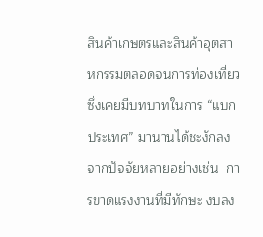สินค้าเกษตรและสินค้าอุตสาหกรรมตลอดจนการท่องเที่ยว ซึ่งเคยมีบทบาทในการ “แบกประเทศ” มานานได้ชะงักลง จากปัจจัยหลายอย่างเช่น  การขาดแรงงานที่มีทักษะ งบลง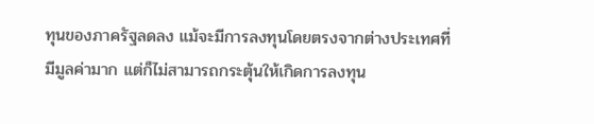ทุนของภาครัฐลดลง แม้จะมีการลงทุนโดยตรงจากต่างประเทศที่มีมูลค่ามาก แต่ก็ไม่สามารถกระตุ้นให้เกิดการลงทุน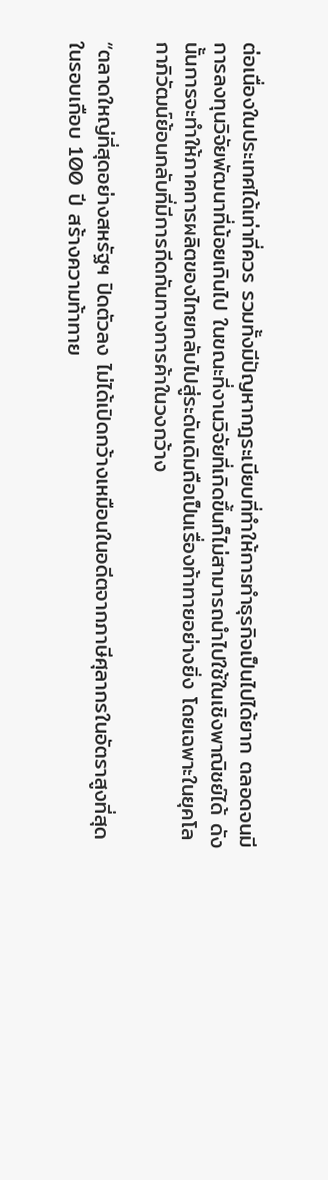ต่อเนื่องในประเทศได้เท่าที่ควร รวมทั้งมีปัญหากฎระเบียบที่ทำให้การทำธุรกิจเป็นไปได้ยาก ตลอดจนมีการลงทุนวิจัยพัฒนาที่น้อยเกินไป ในขณะที่งานวิจัยที่เกิดขึ้นก็ไม่สามารถนำไปใช้ในเชิงพาณิชย์ได้ ดังนั้นการจะทำให้ภาคการผลิตของไทยกลับไปสู่ระดับเดิมถือเป็นเรื่องท้าทายอย่างยิ่ง โดยเฉพาะในยุคโลกาภิวัฒน์ย้อนกลับที่มีการกีดกันทางการค้าในวงกว้าง

“ตลาดใหญ่ที่สุดอย่างสหรัฐฯ ปิดตัวลง ไม่ได้เปิดกว้างเหมือนในอดีตจากภาษีศุลากรในอัตราสูงที่สุดในรอบเกือบ 100 ปี สร้างความท้าทาย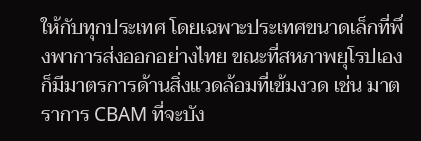ให้กับทุกประเทศ โดยเฉพาะประเทศขนาดเล็กที่พึ่งพาการส่งออกอย่างไทย ขณะที่สหภาพยุโรปเองก็มีมาตรการด้านสิ่งแวดล้อมที่เข้มงวด เช่น มาตราการ CBAM ที่จะบัง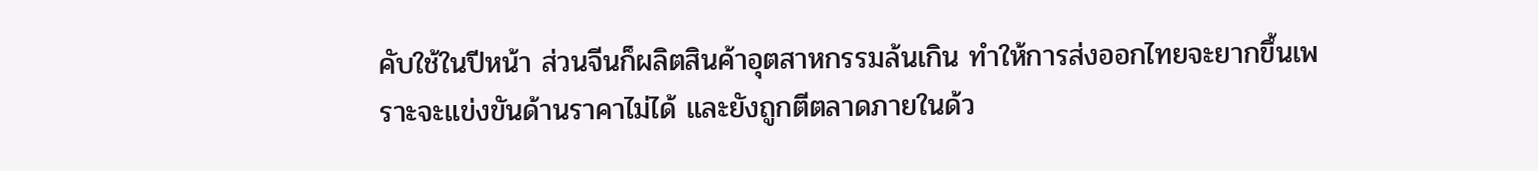คับใช้ในปีหน้า ส่วนจีนก็ผลิตสินค้าอุตสาหกรรมล้นเกิน ทำให้การส่งออกไทยจะยากขึ้นเพราะจะแข่งขันด้านราคาไม่ได้ และยังถูกตีตลาดภายในด้ว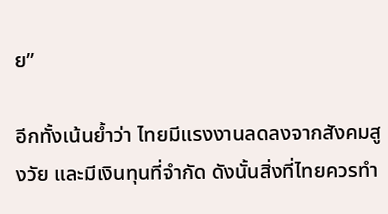ย”

อีกทั้งเน้นย้ำว่า ไทยมีแรงงานลดลงจากสังคมสูงวัย และมีเงินทุนที่จำกัด ดังนั้นสิ่งที่ไทยควรทำ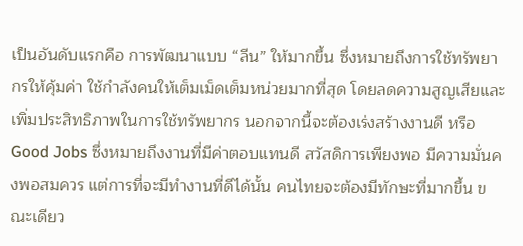เป็นอันดับแรกคือ การพัฒนาแบบ “ลีน” ให้มากขึ้น ซึ่งหมายถึงการใช้ทรัพยากรให้คุ้มค่า ใช้กำลังคนให้เต็มเม็ดเต็มหน่วยมากที่สุด โดยลดความสูญเสียและเพิ่มประสิทธิภาพในการใช้ทรัพยากร นอกจากนี้จะต้องเร่งสร้างงานดี หรือ Good Jobs ซึ่งหมายถึงงานที่มีค่าตอบแทนดี สวัสดิการเพียงพอ มีความมั่นคงพอสมควร แต่การที่จะมีทำงานที่ดีได้นั้น คนไทยจะต้องมีทักษะที่มากขึ้น ขณะเดียว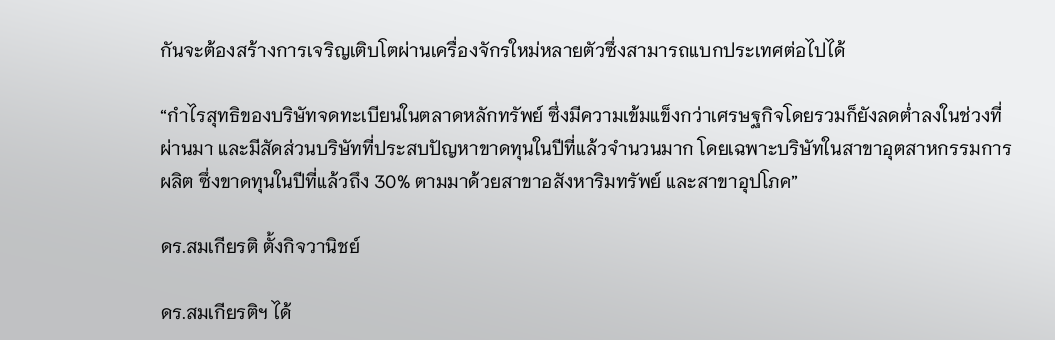กันจะต้องสร้างการเจริญเติบโตผ่านเครื่องจักรใหม่หลายตัวซึ่งสามารถแบกประเทศต่อไปได้

“กำไรสุทธิของบริษัทจดทะเบียนในตลาดหลักทรัพย์ ซึ่งมีความเข้มแข็งกว่าเศรษฐกิจโดยรวมก็ยังลดต่ำลงในช่วงที่ผ่านมา และมีสัดส่วนบริษัทที่ประสบปัญหาขาดทุนในปีที่แล้วจำนวนมาก โดยเฉพาะบริษัทในสาขาอุตสาหกรรมการผลิต ซึ่งขาดทุนในปีที่แล้วถึง 30% ตามมาด้วยสาขาอสังหาริมทรัพย์ และสาขาอุปโภค”

ดร.สมเกียรติ ตั้งกิจวานิชย์

ดร.สมเกียรติฯ ได้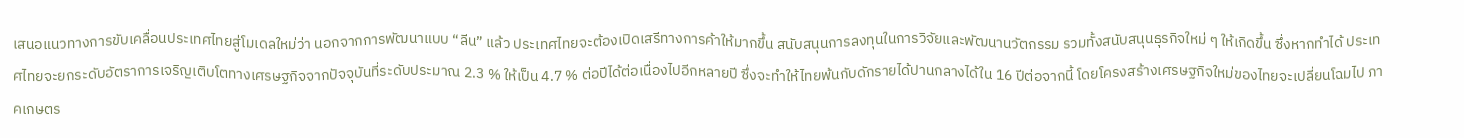เสนอแนวทางการขับเคลื่อนประเทศไทยสู่โมเดลใหม่ว่า นอกจากการพัฒนาแบบ “ลีน” แล้ว ประเทศไทยจะต้องเปิดเสรีทางการค้าให้มากขึ้น สนับสนุนการลงทุนในการวิจัยและพัฒนานวัตกรรม รวมทั้งสนับสนุนธุรกิจใหม่ ๆ ให้เกิดขึ้น ซึ่งหากทำได้ ประเทศไทยจะยกระดับอัตราการเจริญเติบโตทางเศรษฐกิจจากปัจจุบันที่ระดับประมาณ 2.3 % ให้เป็น 4.7 % ต่อปีได้ต่อเนื่องไปอีกหลายปี ซึ่งจะทำให้ไทยพ้นกับดักรายได้ปานกลางได้ใน 16 ปีต่อจากนี้ โดยโครงสร้างเศรษฐกิจใหม่ของไทยจะเปลี่ยนโฉมไป ภาคเกษตร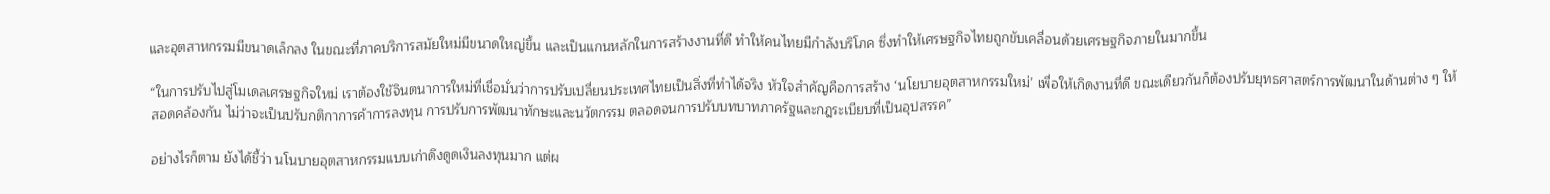และอุตสาหกรรมมีขนาดเล็กลง ในขณะที่ภาคบริการสมัยใหม่มีขนาดใหญ่ขึ้น และเป็นแกนหลักในการสร้างงานที่ดี ทำให้คนไทยมีกำลังบริโภค ซึ่งทำให้เศรษฐกิจไทยถูกขับเคลื่อนด้วยเศรษฐกิจภายในมากขึ้น

“ในการปรับไปสู่โมเดลเศรษฐกิจใหม่ เราต้องใช้จินตนาการใหม่ที่เชื่อมั่นว่าการปรับเปลี่ยนประเทศไทยเป็นสิ่งที่ทำได้จริง หัวใจสำคัญคือการสร้าง ‘นโยบายอุตสาหกรรมใหม่’ เพื่อให้เกิดงานที่ดี ขณะเดียวกันก็ต้องปรับยุทธศาสตร์การพัฒนาในด้านต่าง ๆ ให้สอดคล้องกัน ไม่ว่าจะเป็นปรับกติกาการค้าการลงทุน การปรับการพัฒนาทักษะและนวัตกรรม ตลอดจนการปรับบทบาทภาครัฐและกฎระเบียบที่เป็นอุปสรรค”

อย่างไรก็ตาม ยังได้ชี้ว่า นโนบายอุตสาหกรรมแบบเก่าดึงดูดเงินลงทุนมาก แต่ผ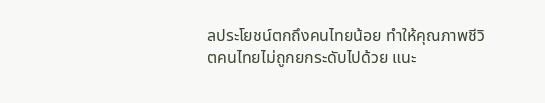ลประโยชน์ตกถึงคนไทยน้อย ทำให้คุณภาพชีวิตคนไทยไม่ถูกยกระดับไปด้วย แนะ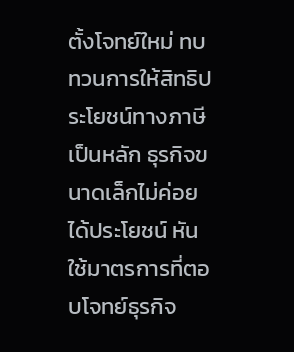ตั้งโจทย์ใหม่ ทบทวนการให้สิทธิประโยชน์ทางภาษีเป็นหลัก ธุรกิจขนาดเล็กไม่ค่อยได้ประโยชน์ หันใช้มาตรการที่ตอบโจทย์ธุรกิจ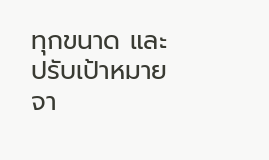ทุกขนาด และปรับเป้าหมายจา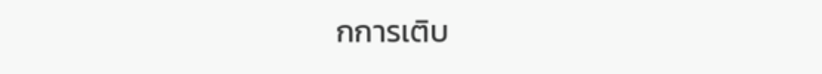กการเติบ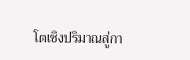โตเชิงปริมาณสู่กา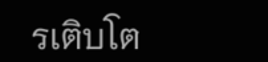รเติบโต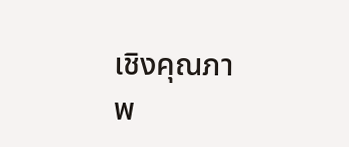เชิงคุณภาพ